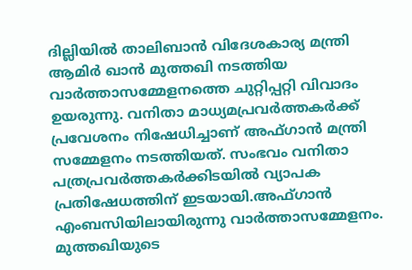ദില്ലിയിൽ താലിബാൻ വിദേശകാര്യ മന്ത്രി ആമിർ ഖാൻ മുത്തഖി നടത്തിയ വാർത്താസമ്മേളനത്തെ ചുറ്റിപ്പറ്റി വിവാദം ഉയരുന്നു. വനിതാ മാധ്യമപ്രവർത്തകർക്ക് പ്രവേശനം നിഷേധിച്ചാണ് അഫ്ഗാൻ മന്ത്രി സമ്മേളനം നടത്തിയത്. സംഭവം വനിതാ പത്രപ്രവർത്തകർക്കിടയിൽ വ്യാപക പ്രതിഷേധത്തിന് ഇടയായി.അഫ്ഗാൻ എംബസിയിലായിരുന്നു വാർത്താസമ്മേളനം. മുത്തഖിയുടെ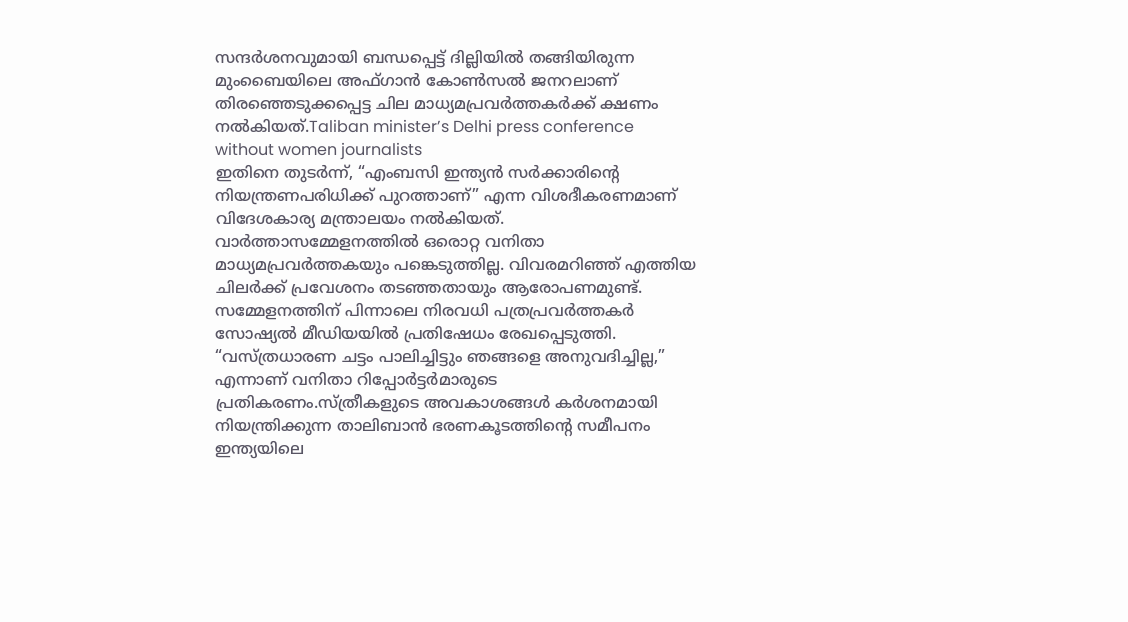സന്ദർശനവുമായി ബന്ധപ്പെട്ട് ദില്ലിയിൽ തങ്ങിയിരുന്ന മുംബൈയിലെ അഫ്ഗാൻ കോൺസൽ ജനറലാണ് തിരഞ്ഞെടുക്കപ്പെട്ട ചില മാധ്യമപ്രവർത്തകർക്ക് ക്ഷണം നൽകിയത്.Taliban minister’s Delhi press conference without women journalists
ഇതിനെ തുടർന്ന്, “എംബസി ഇന്ത്യൻ സർക്കാരിന്റെ നിയന്ത്രണപരിധിക്ക് പുറത്താണ്” എന്ന വിശദീകരണമാണ് വിദേശകാര്യ മന്ത്രാലയം നൽകിയത്. വാർത്താസമ്മേളനത്തിൽ ഒരൊറ്റ വനിതാ മാധ്യമപ്രവർത്തകയും പങ്കെടുത്തില്ല. വിവരമറിഞ്ഞ് എത്തിയ ചിലർക്ക് പ്രവേശനം തടഞ്ഞതായും ആരോപണമുണ്ട്. സമ്മേളനത്തിന് പിന്നാലെ നിരവധി പത്രപ്രവർത്തകർ സോഷ്യൽ മീഡിയയിൽ പ്രതിഷേധം രേഖപ്പെടുത്തി. “വസ്ത്രധാരണ ചട്ടം പാലിച്ചിട്ടും ഞങ്ങളെ അനുവദിച്ചില്ല,” എന്നാണ് വനിതാ റിപ്പോർട്ടർമാരുടെ പ്രതികരണം.സ്ത്രീകളുടെ അവകാശങ്ങൾ കർശനമായി നിയന്ത്രിക്കുന്ന താലിബാൻ ഭരണകൂടത്തിന്റെ സമീപനം ഇന്ത്യയിലെ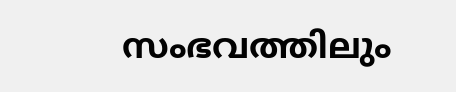സംഭവത്തിലും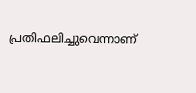പ്രതിഫലിച്ചുവെന്നാണ്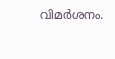വിമർശനം.